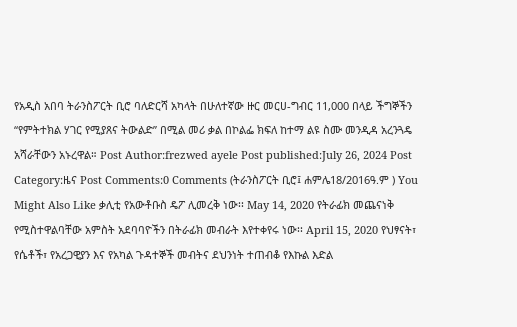የአዲስ አበባ ትራንስፖርት ቢሮ ባለድርሻ አካላት በሁለተኛው ዙር መርሀ-ግብር 11,000 በላይ ችግኞችን “የምትተክል ሃገር የሚያጸና ትውልድ” በሚል መሪ ቃል በኮልፌ ክፍለ ከተማ ልዩ ስሙ መንዲዳ አረንጓዴ አሻራቸውን አኑረዋል። Post Author:frezwed ayele Post published:July 26, 2024 Post Category:ዜና Post Comments:0 Comments (ትራንስፖርት ቢሮ፤ ሐምሌ18/2016ዓ.ም ) You Might Also Like ቃሊቲ የአውቶቡስ ዴፖ ሊመረቅ ነው፡፡ May 14, 2020 የትራፊክ መጨናነቅ የሚስተዋልባቸው አምስት አደባባዮችን በትራፊክ መብራት እየተቀየሩ ነው፡፡ April 15, 2020 የህፃናት፣ የሴቶች፣ የአረጋዊያን እና የአካል ጉዳተኞች መብትና ደህንነት ተጠብቆ የእኩል እድል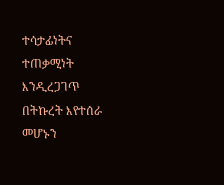ተሳታፊነትና ተጠቃሚነት እንዲረጋገጥ በትኩረት እየተሰራ መሆኑን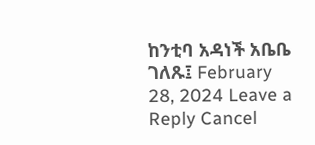ከንቲባ አዳነች አቤቤ ገለጹ፤ February 28, 2024 Leave a Reply Cancel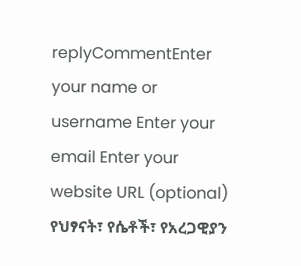replyCommentEnter your name or username Enter your email Enter your website URL (optional)
የህፃናት፣ የሴቶች፣ የአረጋዊያን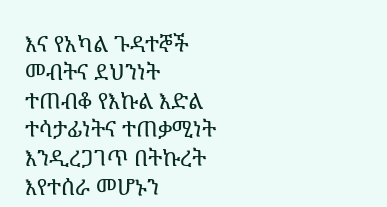እና የአካል ጉዳተኞች መብትና ደህንነት ተጠብቆ የእኩል እድል ተሳታፊነትና ተጠቃሚነት እንዲረጋገጥ በትኩረት እየተሰራ መሆኑን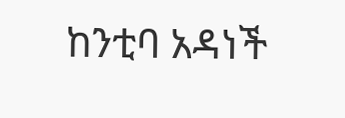ከንቲባ አዳነች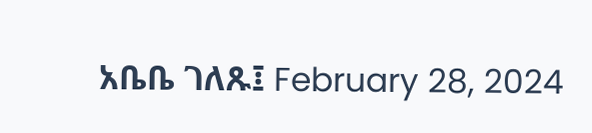አቤቤ ገለጹ፤ February 28, 2024